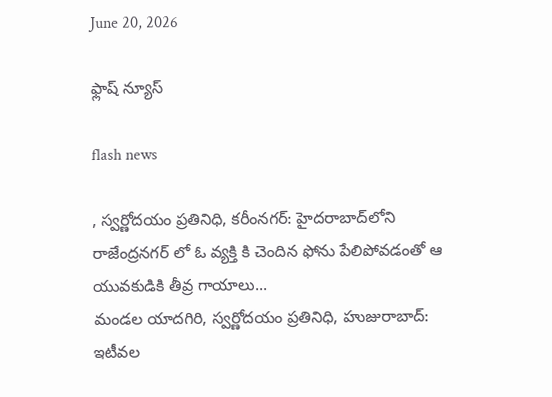June 20, 2026

ఫ్లాష్ న్యూస్

flash news

, స్వర్ణోదయం ప్రతినిధి, కరీంనగర్: హైదరాబాద్‌లోని రాజేంద్రనగర్ లో ఓ వ్యక్తి కి చెందిన ఫోను పేలిపోవడంతో ఆ యువకుడికి తీవ్ర గాయాలు...
మండల యాదగిరి, స్వర్ణోదయం ప్రతినిధి, హుజురాబాద్: ఇటీవల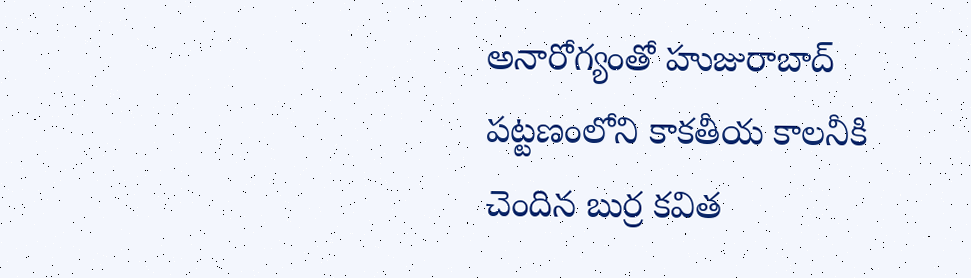అనారోగ్యంతో హుజురాబాద్ పట్టణంలోని కాకతీయ కాలనీకి చెందిన బుర్ర కవిత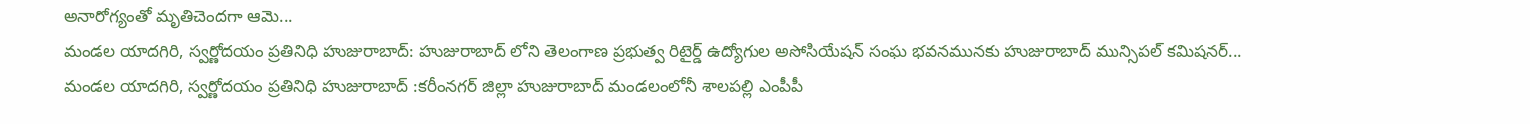అనారోగ్యంతో మృతిచెందగా ఆమె...
మండల యాదగిరి, స్వర్ణోదయం ప్రతినిధి హుజురాబాద్: హుజురాబాద్ లోని తెలంగాణ ప్రభుత్వ రిటైర్డ్ ఉద్యోగుల అసోసియేషన్ సంఘ భవనమునకు హుజురాబాద్ మున్సిపల్ కమిషనర్...
మండల యాదగిరి, స్వర్ణోదయం ప్రతినిధి హుజురాబాద్ :కరీంనగర్ జిల్లా హుజురాబాద్ మండలంలోనీ శాలపల్లి ఎంపీపీ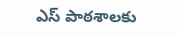ఎస్ పాఠశాలకు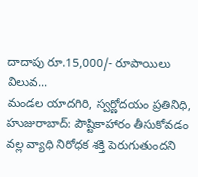దాదాపు రూ.15,000/- రూపాయిలు విలువ...
మండల యాదగిరి, స్వర్ణోదయం ప్రతినిధి, హుజురాబాద్: పౌష్టికాహారం తీసుకోవడం వల్ల వ్యాధి నిరోధక శక్తి పెరుగుతుందని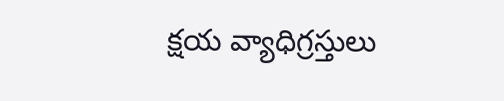క్షయ వ్యాధిగ్రస్తులు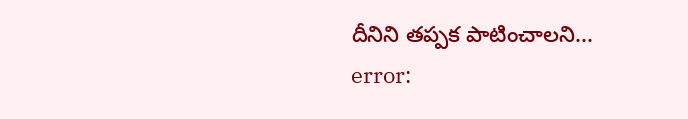దీనిని తప్పక పాటించాలని...
error: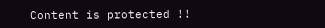Content is protected !!